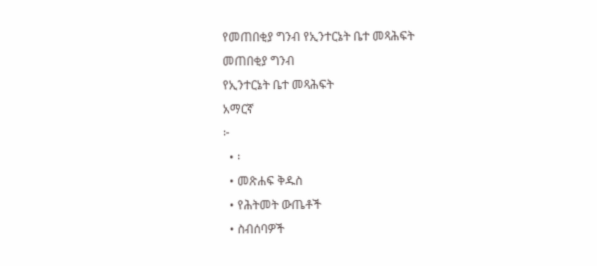የመጠበቂያ ግንብ የኢንተርኔት ቤተ መጻሕፍት
መጠበቂያ ግንብ
የኢንተርኔት ቤተ መጻሕፍት
አማርኛ
፦
  • ፡
  • መጽሐፍ ቅዱስ
  • የሕትመት ውጤቶች
  • ስብሰባዎች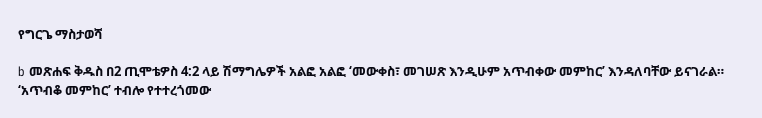የግርጌ ማስታወሻ

b መጽሐፍ ቅዱስ በ2 ጢሞቴዎስ 4:2 ላይ ሽማግሌዎች አልፎ አልፎ ‘መውቀስ፣ መገሠጽ እንዲሁም አጥብቀው መምከር’ እንዳለባቸው ይናገራል። ‘አጥብቆ መምከር’ ተብሎ የተተረጎመው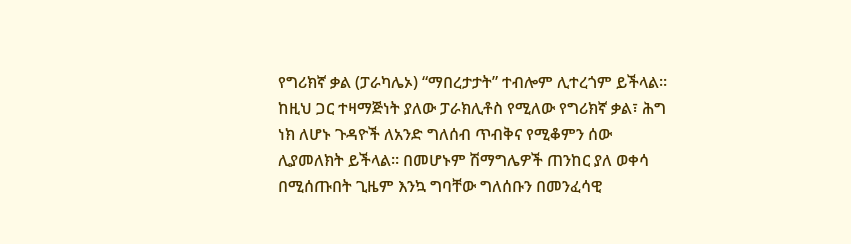የግሪክኛ ቃል (ፓራካሌኦ) “ማበረታታት” ተብሎም ሊተረጎም ይችላል። ከዚህ ጋር ተዛማጅነት ያለው ፓራክሊቶስ የሚለው የግሪክኛ ቃል፣ ሕግ ነክ ለሆኑ ጉዳዮች ለአንድ ግለሰብ ጥብቅና የሚቆምን ሰው ሊያመለክት ይችላል። በመሆኑም ሽማግሌዎች ጠንከር ያለ ወቀሳ በሚሰጡበት ጊዜም እንኳ ግባቸው ግለሰቡን በመንፈሳዊ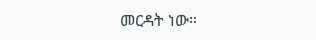መርዳት ነው።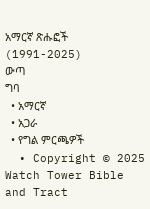አማርኛ ጽሑፎች (1991-2025)
ውጣ
ግባ
  • አማርኛ
  • አጋራ
  • የግል ምርጫዎች
  • Copyright © 2025 Watch Tower Bible and Tract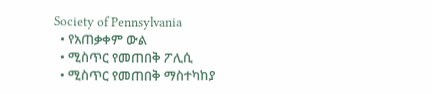Society of Pennsylvania
  • የአጠቃቀም ውል
  • ሚስጥር የመጠበቅ ፖሊሲ
  • ሚስጥር የመጠበቅ ማስተካከያ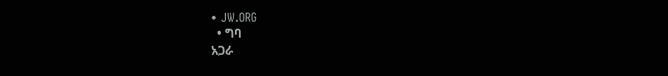• JW.ORG
  • ግባ
አጋራ